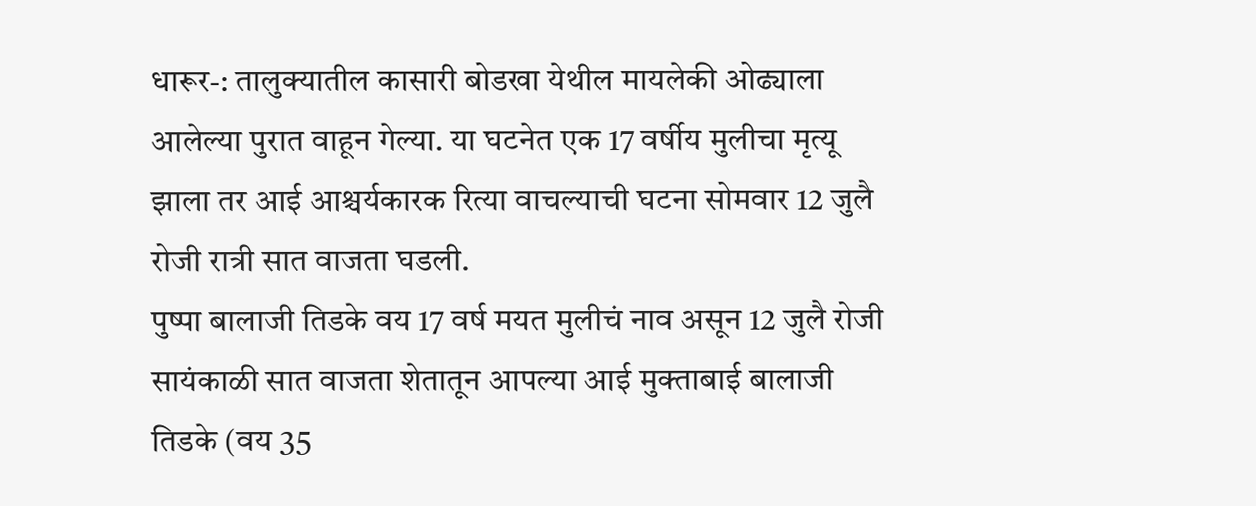धारूर-: तालुक्यातील कासारी बोडखा येथील मायलेकी ओढ्याला आलेल्या पुरात वाहून गेल्या. या घटनेत एक 17 वर्षीय मुलीचा मृत्यू झाला तर आई आश्चर्यकारक रित्या वाचल्याची घटना सोमवार 12 जुलै रोजी रात्री सात वाजता घडली.
पुष्पा बालाजी तिडके वय 17 वर्ष मयत मुलीचं नाव असून 12 जुलै रोजी सायंकाळी सात वाजता शेतातून आपल्या आई मुक्ताबाई बालाजी तिडके (वय 35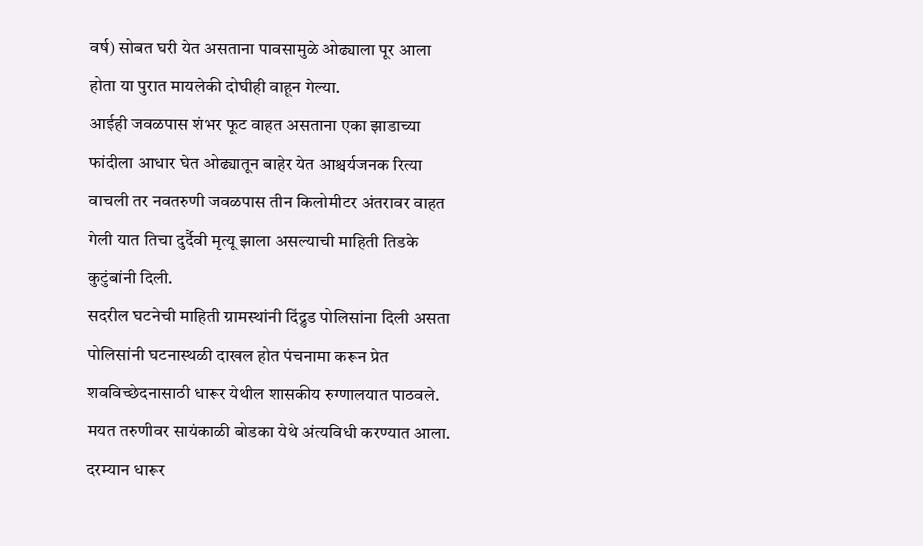वर्ष) सोबत घरी येत असताना पावसामुळे ओढ्याला पूर आला होता या पुरात मायलेकी दोघीही वाहून गेल्या.
आईही जवळपास शंभर फूट वाहत असताना एका झाडाच्या फांदीला आधार घेत ओढ्यातून बाहेर येत आश्चर्यजनक रित्या वाचली तर नवतरुणी जवळपास तीन किलोमीटर अंतरावर वाहत गेली यात तिचा दुर्दैवी मृत्यू झाला असल्याची माहिती तिडके कुटुंबांनी दिली.
सदरील घटनेची माहिती ग्रामस्थांनी दिंद्रुड पोलिसांना दिली असता पोलिसांनी घटनास्थळी दाखल होत पंचनामा करून प्रेत शवविच्छेदनासाठी धारूर येथील शासकीय रुग्णालयात पाठवले. मयत तरुणीवर सायंकाळी बोडका येथे अंत्यविधी करण्यात आला.
दरम्यान धारूर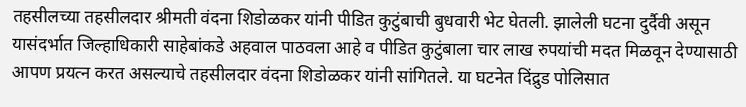तहसीलच्या तहसीलदार श्रीमती वंदना शिडोळकर यांनी पीडित कुटुंबाची बुधवारी भेट घेतली. झालेली घटना दुर्दैवी असून यासंदर्भात जिल्हाधिकारी साहेबांकडे अहवाल पाठवला आहे व पीडित कुटुंबाला चार लाख रुपयांची मदत मिळवून देण्यासाठी आपण प्रयत्न करत असल्याचे तहसीलदार वंदना शिडोळकर यांनी सांगितले. या घटनेत दिंद्रुड पोलिसात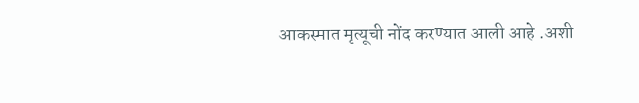आकस्मात मृत्यूची नोंद करण्यात आली आहे .अशी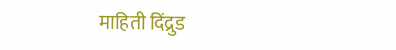माहिती दिंद्रुड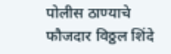पोलीस ठाण्याचे फौजदार विठ्ठल शिंदे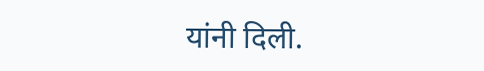यांनी दिली.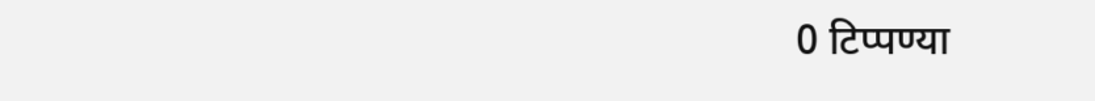0 टिप्पण्या